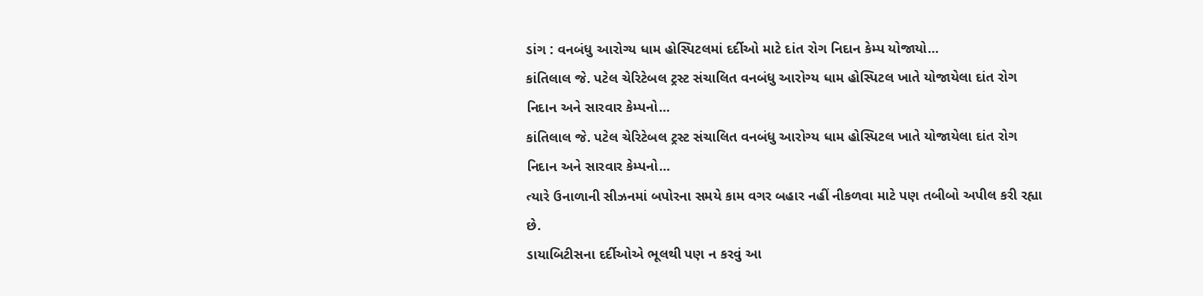ડાંગ : વનબંધુ આરોગ્ય ધામ હોસ્પિટલમાં દર્દીઓ માટે દાંત રોગ નિદાન કેમ્પ યોજાયો…
કાંતિલાલ જે. પટેલ ચેરિટેબલ ટ્રસ્ટ સંચાલિત વનબંધુ આરોગ્ય ધામ હોસ્પિટલ ખાતે યોજાયેલા દાંત રોગ નિદાન અને સારવાર કેમ્પનો…
કાંતિલાલ જે. પટેલ ચેરિટેબલ ટ્રસ્ટ સંચાલિત વનબંધુ આરોગ્ય ધામ હોસ્પિટલ ખાતે યોજાયેલા દાંત રોગ નિદાન અને સારવાર કેમ્પનો…
ત્યારે ઉનાળાની સીઝનમાં બપોરના સમયે કામ વગર બહાર નહીં નીકળવા માટે પણ તબીબો અપીલ કરી રહ્યા છે.
ડાયાબિટીસના દર્દીઓએ ભૂલથી પણ ન કરવું આ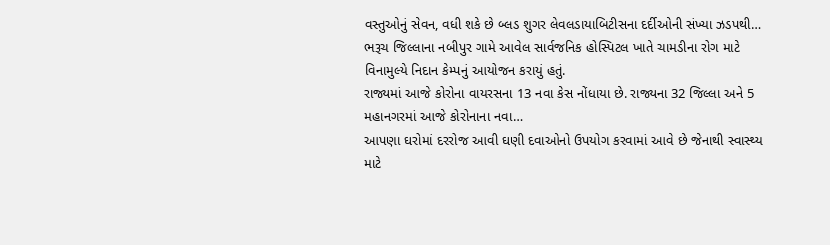વસ્તુઓનું સેવન, વધી શકે છે બ્લડ શુગર લેવલડાયાબિટીસના દર્દીઓની સંખ્યા ઝડપથી…
ભરૂચ જિલ્લાના નબીપુર ગામે આવેલ સાર્વજનિક હોસ્પિટલ ખાતે ચામડીના રોગ માટે વિનામુલ્યે નિદાન કેમ્પનું આયોજન કરાયું હતું.
રાજ્યમાં આજે કોરોના વાયરસના 13 નવા કેસ નોંધાયા છે. રાજ્યના 32 જિલ્લા અને 5 મહાનગરમાં આજે કોરોનાના નવા…
આપણા ઘરોમાં દરરોજ આવી ઘણી દવાઓનો ઉપયોગ કરવામાં આવે છે જેનાથી સ્વાસ્થ્ય માટે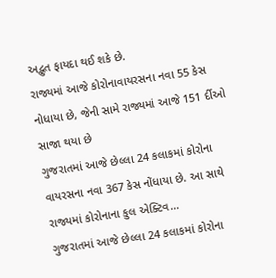અદ્ભુત ફાયદા થઈ શકે છે.
રાજ્યમાં આજે કોરોનાવાયરસના નવા 55 કેસ નોધાયા છે, જેની સામે રાજ્યમાં આજે 151 ર્દીઓ સાજા થયા છે
ગુજરાતમાં આજે છેલ્લા 24 કલાકમાં કોરોના વાયરસના નવા 367 કેસ નોંધાયા છે. આ સાથે રાજ્યમાં કોરોનાના કુલ એક્ટિવ…
ગુજરાતમાં આજે છેલ્લા 24 કલાકમાં કોરોના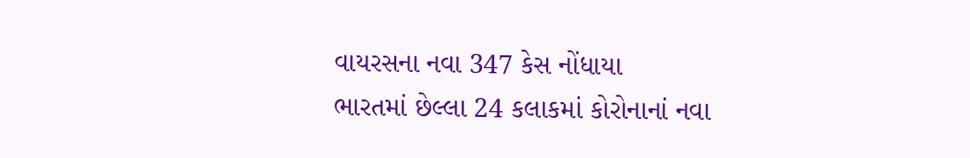વાયરસના નવા 347 કેસ નોંધાયા
ભારતમાં છેલ્લા 24 કલાકમાં કોરોનાનાં નવા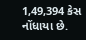1,49,394 કેસ નોંધાયા છે.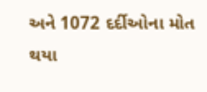અને 1072 દર્દીઓના મોત થયા